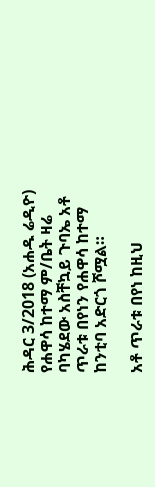ሕዳር 3/2018 (አሐዱ ሬዲዮ) የሐዋሳ ከተማ ም/ቤት ዛሬ ባካሄደው አስቸኳይ ጉባኤ አቶ ጥራቱ በየነን የሐዋሳ ከተማ ከንቲባ አድርጎ ሾሟል።

አቶ ጥራቱ በየነ ከዚህ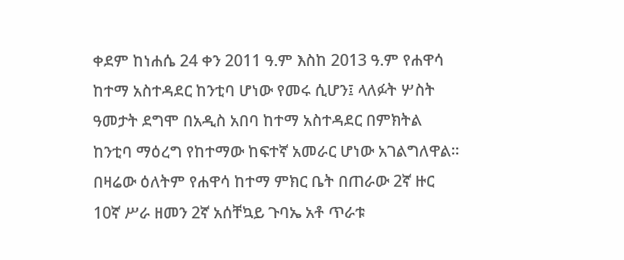ቀደም ከነሐሴ 24 ቀን 2011 ዓ.ም እስከ 2013 ዓ.ም የሐዋሳ ከተማ አስተዳደር ከንቲባ ሆነው የመሩ ሲሆን፤ ላለፉት ሦስት ዓመታት ደግሞ በአዲስ አበባ ከተማ አስተዳደር በምክትል ከንቲባ ማዕረግ የከተማው ከፍተኛ አመራር ሆነው አገልግለዋል።
በዛሬው ዕለትም የሐዋሳ ከተማ ምክር ቤት በጠራው 2ኛ ዙር 10ኛ ሥራ ዘመን 2ኛ አሰቸኳይ ጉባኤ አቶ ጥራቱ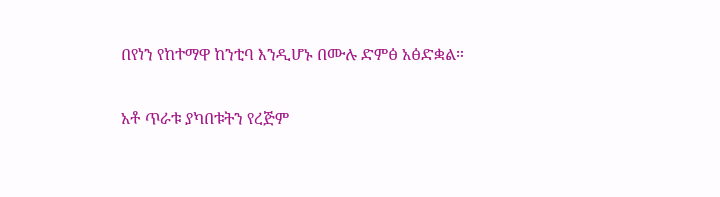በየነን የከተማዋ ከንቲባ እንዲሆኑ በሙሉ ድምፅ አፅድቋል።

አቶ ጥራቱ ያካበቱትን የረጅም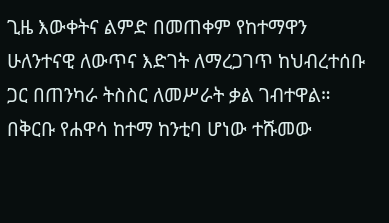ጊዜ እውቀትና ልምድ በመጠቀም የከተማዋን ሁለንተናዊ ለውጥና እድገት ለማረጋገጥ ከህብረተሰቡ ጋር በጠንካራ ትስስር ለመሥራት ቃል ገብተዋል።
በቅርቡ የሐዋሳ ከተማ ከንቲባ ሆነው ተሹመው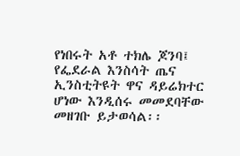የነበሩት አቶ ተክሌ ጆንባ፤ የፌደራል እንስሳት ጤና ኢንስቲትዩት ዋና ዳይሬክተር ሆነው እንዲሰሩ መመደባቸው መዘገቡ ይታወሳል፡፡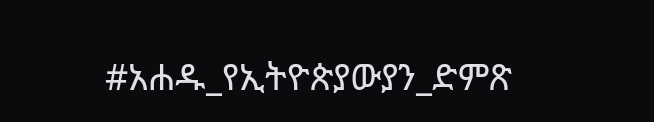#አሐዱ_የኢትዮጵያውያን_ድምጽ